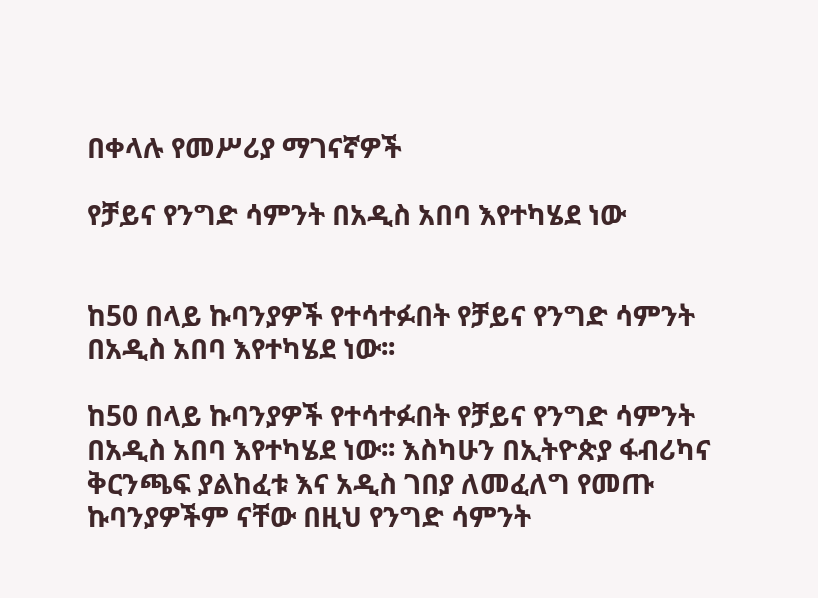በቀላሉ የመሥሪያ ማገናኛዎች

የቻይና የንግድ ሳምንት በአዲስ አበባ እየተካሄደ ነው


ከ50 በላይ ኩባንያዎች የተሳተፉበት የቻይና የንግድ ሳምንት በአዲስ አበባ እየተካሄደ ነው፡፡

ከ50 በላይ ኩባንያዎች የተሳተፉበት የቻይና የንግድ ሳምንት በአዲስ አበባ እየተካሄደ ነው፡፡ እስካሁን በኢትዮጵያ ፋብሪካና ቅርንጫፍ ያልከፈቱ እና አዲስ ገበያ ለመፈለግ የመጡ ኩባንያዎችም ናቸው በዚህ የንግድ ሳምንት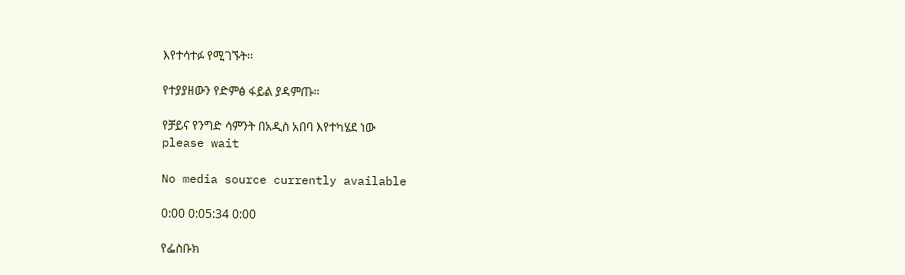እየተሳተፉ የሚገኙት፡፡

የተያያዘውን የድምፅ ፋይል ያዳምጡ።

የቻይና የንግድ ሳምንት በአዲስ አበባ እየተካሄደ ነው
please wait

No media source currently available

0:00 0:05:34 0:00

የፌስቡክ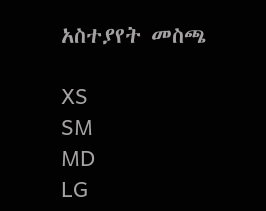አስተያየት መስጫ

XS
SM
MD
LG